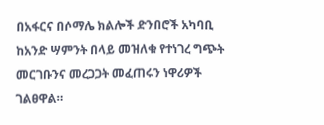በአፋርና በሶማሌ ክልሎች ድንበሮች አካባቢ ከአንድ ሣምንት በላይ መዝለቁ የተነገረ ግጭት መርገቡንና መረጋጋት መፈጠሩን ነዋሪዎች ገልፀዋል።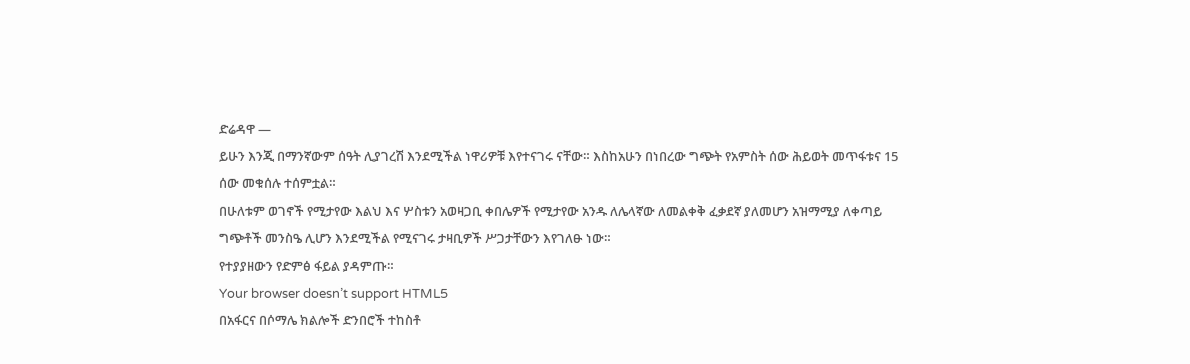ድሬዳዋ —
ይሁን እንጂ በማንኛውም ሰዓት ሊያገረሽ እንደሚችል ነዋሪዎቹ እየተናገሩ ናቸው። እስከአሁን በነበረው ግጭት የአምስት ሰው ሕይወት መጥፋቱና 15 ሰው መቁሰሉ ተሰምቷል።
በሁለቱም ወገኖች የሚታየው እልህ እና ሦስቱን አወዛጋቢ ቀበሌዎች የሚታየው አንዱ ለሌላኛው ለመልቀቅ ፈቃደኛ ያለመሆን አዝማሚያ ለቀጣይ ግጭቶች መንስዔ ሊሆን እንደሚችል የሚናገሩ ታዛቢዎች ሥጋታቸውን እየገለፁ ነው።
የተያያዘውን የድምፅ ፋይል ያዳምጡ።
Your browser doesn’t support HTML5
በአፋርና በሶማሌ ክልሎች ድንበሮች ተከስቶ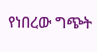የነበረው ግጭት